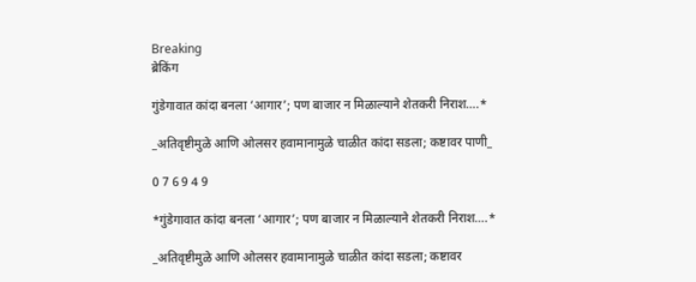Breaking
ब्रेकिंग

गुंडेगावात कांदा बनला ‘आगार’; पण बाजार न मिळाल्याने शेतकरी निराश….*

_अतिवृष्टीमुळे आणि ओलसर हवामानामुळे चाळीत कांदा सडला; कष्टावर पाणी_

0 7 6 9 4 9

*गुंडेगावात कांदा बनला ‘आगार’; पण बाजार न मिळाल्याने शेतकरी निराश….*

_अतिवृष्टीमुळे आणि ओलसर हवामानामुळे चाळीत कांदा सडला; कष्टावर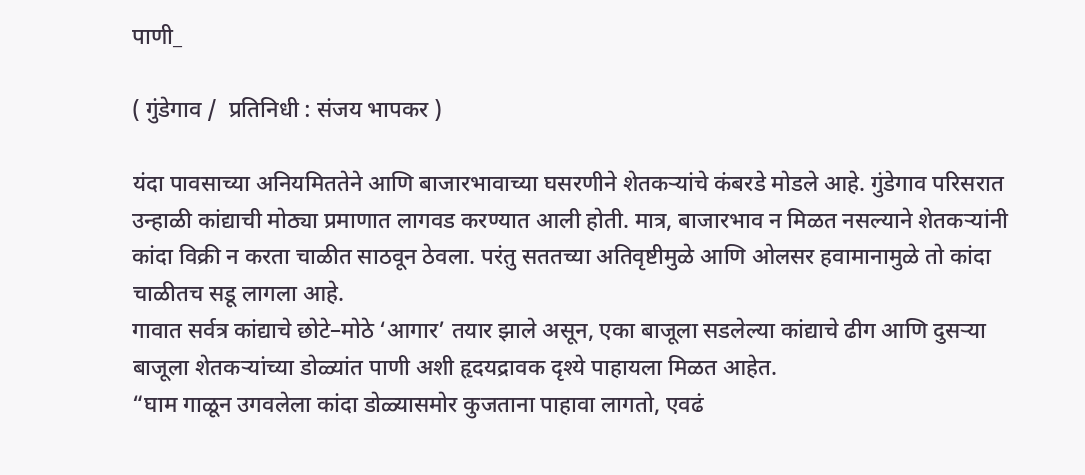पाणी_

( गुंडेगाव /  प्रतिनिधी : संजय भापकर )

यंदा पावसाच्या अनियमिततेने आणि बाजारभावाच्या घसरणीने शेतकऱ्यांचे कंबरडे मोडले आहे. गुंडेगाव परिसरात उन्हाळी कांद्याची मोठ्या प्रमाणात लागवड करण्यात आली होती. मात्र, बाजारभाव न मिळत नसल्याने शेतकऱ्यांनी कांदा विक्री न करता चाळीत साठवून ठेवला. परंतु सततच्या अतिवृष्टीमुळे आणि ओलसर हवामानामुळे तो कांदा चाळीतच सडू लागला आहे.
गावात सर्वत्र कांद्याचे छोटे–मोठे ‘आगार’ तयार झाले असून, एका बाजूला सडलेल्या कांद्याचे ढीग आणि दुसऱ्या बाजूला शेतकऱ्यांच्या डोळ्यांत पाणी अशी हृदयद्रावक दृश्ये पाहायला मिळत आहेत.
“घाम गाळून उगवलेला कांदा डोळ्यासमोर कुजताना पाहावा लागतो, एवढं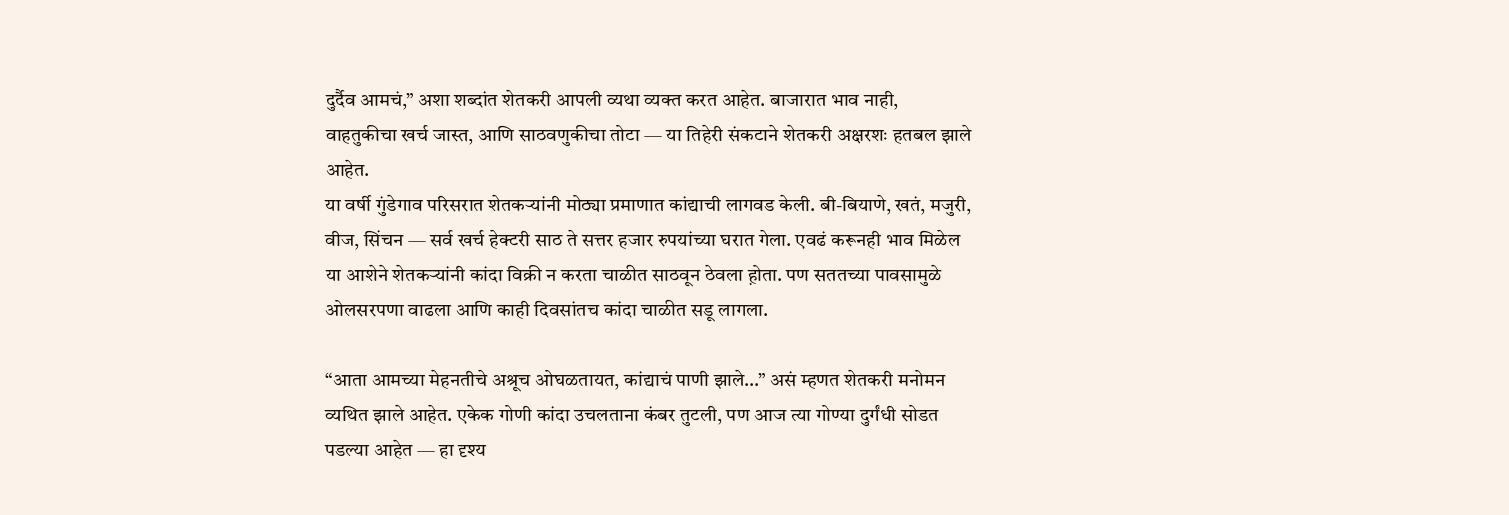दुर्दैव आमचं,” अशा शब्दांत शेतकरी आपली व्यथा व्यक्त करत आहेत. बाजारात भाव नाही, वाहतुकीचा खर्च जास्त, आणि साठवणुकीचा तोटा — या तिहेरी संकटाने शेतकरी अक्षरशः हतबल झाले आहेत.
या वर्षी गुंडेगाव परिसरात शेतकऱ्यांनी मोठ्या प्रमाणात कांद्याची लागवड केली. बी-बियाणे, खतं, मजुरी, वीज, सिंचन — सर्व खर्च हेक्टरी साठ ते सत्तर हजार रुपयांच्या घरात गेला. एवढं करूनही भाव मिळेल या आशेने शेतकऱ्यांनी कांदा विक्री न करता चाळीत साठवून ठेवला ह़ोता. पण सततच्या पावसामुळे ओलसरपणा वाढला आणि काही दिवसांतच कांदा चाळीत सडू लागला.

“आता आमच्या मेहनतीचे अश्रूच ओघळतायत, कांद्याचं पाणी झाले…” असं म्हणत शेतकरी मनोमन व्यथित झाले आहेत. एकेक गोणी कांदा उचलताना कंबर तुटली, पण आज त्या गोण्या दुर्गंधी सोडत पडल्या आहेत — हा दृश्य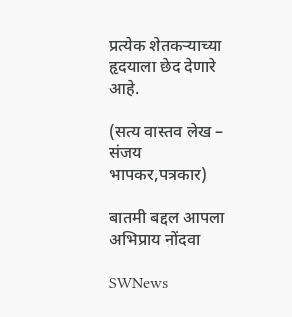प्रत्येक शेतकऱ्याच्या हृदयाला छेद देणारे आहे.

(सत्य वास्तव लेख – संजय भापकर,पत्रकार)

बातमी बद्दल आपला अभिप्राय नोंदवा

SWNews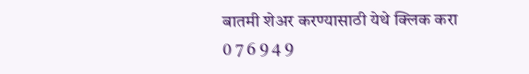बातमी शेअर करण्यासाठी येथे क्लिक करा
0 7 6 9 4 9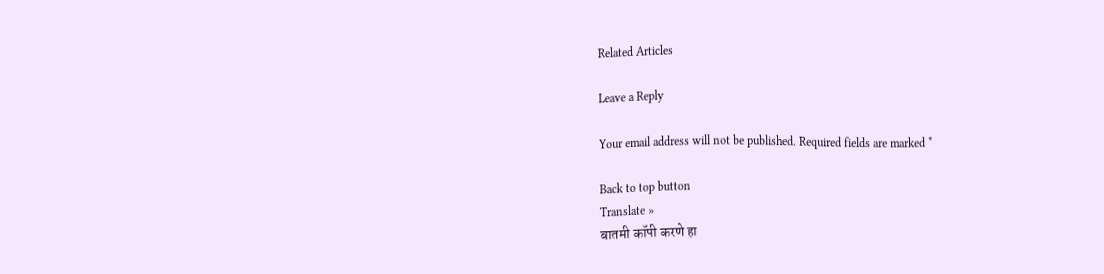Related Articles

Leave a Reply

Your email address will not be published. Required fields are marked *

Back to top button
Translate »
बातमी कॉपी करणे हा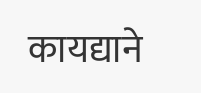कायद्याने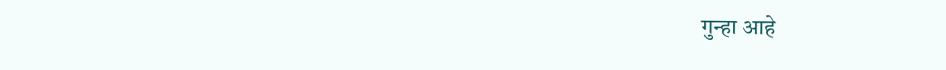गुन्हा आहे